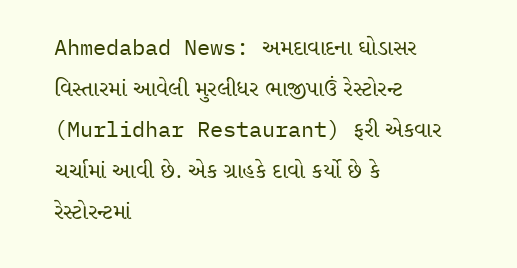Ahmedabad News: અમદાવાદના ઘોડાસર વિસ્તારમાં આવેલી મુરલીધર ભાજીપાઉં રેસ્ટોરન્ટ (Murlidhar Restaurant) ફરી એકવાર ચર્ચામાં આવી છે. એક ગ્રાહકે દાવો કર્યો છે કે રેસ્ટોરન્ટમાં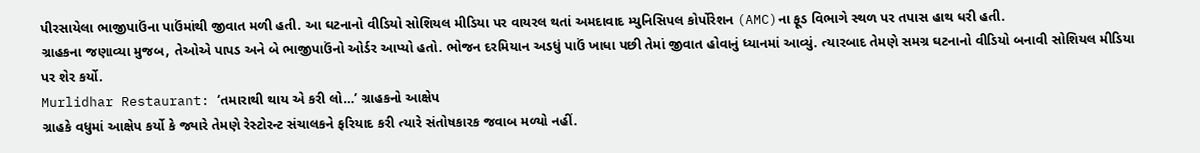પીરસાયેલા ભાજીપાઉંના પાઉંમાંથી જીવાત મળી હતી. આ ઘટનાનો વીડિયો સોશિયલ મીડિયા પર વાયરલ થતાં અમદાવાદ મ્યુનિસિપલ કોર્પોરેશન (AMC)ના ફૂડ વિભાગે સ્થળ પર તપાસ હાથ ધરી હતી.
ગ્રાહકના જણાવ્યા મુજબ, તેઓએ પાપડ અને બે ભાજીપાઉંનો ઓર્ડર આપ્યો હતો. ભોજન દરમિયાન અડધું પાઉં ખાધા પછી તેમાં જીવાત હોવાનું ધ્યાનમાં આવ્યું. ત્યારબાદ તેમણે સમગ્ર ઘટનાનો વીડિયો બનાવી સોશિયલ મીડિયા પર શેર કર્યો.
Murlidhar Restaurant: ‘તમારાથી થાય એ કરી લો…’ ગ્રાહકનો આક્ષેપ
ગ્રાહકે વધુમાં આક્ષેપ કર્યો કે જ્યારે તેમણે રેસ્ટોરન્ટ સંચાલકને ફરિયાદ કરી ત્યારે સંતોષકારક જવાબ મળ્યો નહીં.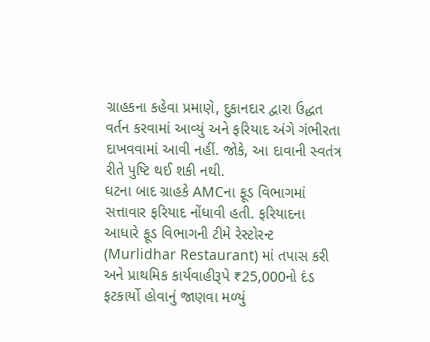ગ્રાહકના કહેવા પ્રમાણે, દુકાનદાર દ્વારા ઉદ્ધત વર્તન કરવામાં આવ્યું અને ફરિયાદ અંગે ગંભીરતા દાખવવામાં આવી નહીં. જોકે, આ દાવાની સ્વતંત્ર રીતે પુષ્ટિ થઈ શકી નથી.
ઘટના બાદ ગ્રાહકે AMCના ફૂડ વિભાગમાં સત્તાવાર ફરિયાદ નોંધાવી હતી. ફરિયાદના આધારે ફૂડ વિભાગની ટીમે રેસ્ટોરન્ટ (Murlidhar Restaurant) માં તપાસ કરી અને પ્રાથમિક કાર્યવાહીરૂપે ₹25,000નો દંડ ફટકાર્યો હોવાનું જાણવા મળ્યું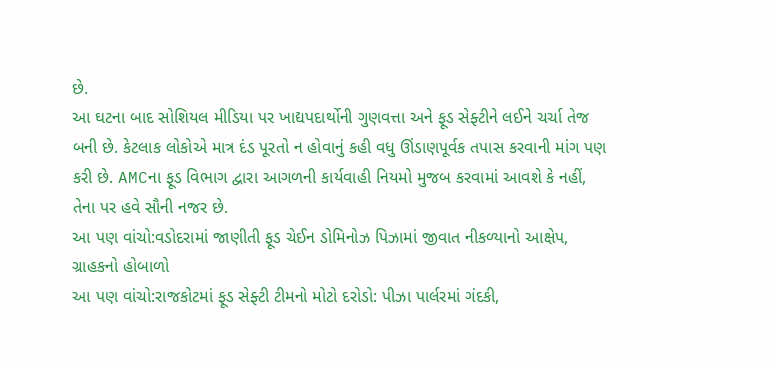છે.
આ ઘટના બાદ સોશિયલ મીડિયા પર ખાદ્યપદાર્થોની ગુણવત્તા અને ફૂડ સેફ્ટીને લઈને ચર્ચા તેજ બની છે. કેટલાક લોકોએ માત્ર દંડ પૂરતો ન હોવાનું કહી વધુ ઊંડાણપૂર્વક તપાસ કરવાની માંગ પણ કરી છે. AMCના ફૂડ વિભાગ દ્વારા આગળની કાર્યવાહી નિયમો મુજબ કરવામાં આવશે કે નહીં, તેના પર હવે સૌની નજર છે.
આ પણ વાંચો:વડોદરામાં જાણીતી ફૂડ ચેઈન ડોમિનોઝ પિઝામાં જીવાત નીકળ્યાનો આક્ષેપ, ગ્રાહકનો હોબાળો
આ પણ વાંચો:રાજકોટમાં ફૂડ સેફ્ટી ટીમનો મોટો દરોડો: પીઝા પાર્લરમાં ગંદકી,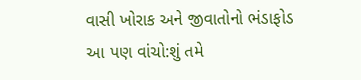વાસી ખોરાક અને જીવાતોનો ભંડાફોડ
આ પણ વાંચો:શું તમે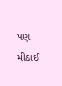પણ મીઠાઈ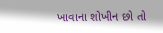ખાવાના શોખીન છો તો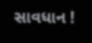સાવધાન !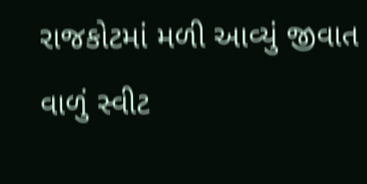રાજકોટમાં મળી આવ્યું જીવાત વાળું સ્વીટ